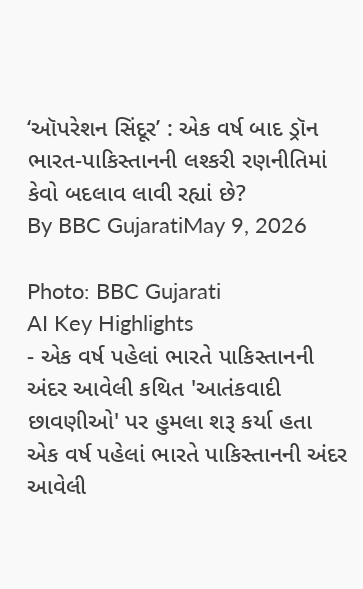‘ઑપરેશન સિંદૂર’ : એક વર્ષ બાદ ડ્રૉન ભારત-પાકિસ્તાનની લશ્કરી રણનીતિમાં કેવો બદલાવ લાવી રહ્યાં છે?
By BBC GujaratiMay 9, 2026

Photo: BBC Gujarati
AI Key Highlights
- એક વર્ષ પહેલાં ભારતે પાકિસ્તાનની અંદર આવેલી કથિત 'આતંકવાદી છાવણીઓ' પર હુમલા શરૂ કર્યા હતા
એક વર્ષ પહેલાં ભારતે પાકિસ્તાનની અંદર આવેલી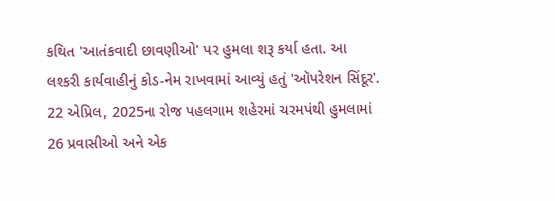કથિત 'આતંકવાદી છાવણીઓ' પર હુમલા શરૂ કર્યા હતા. આ લશ્કરી કાર્યવાહીનું કોડ-નેમ રાખવામાં આવ્યું હતું 'ઑપરેશન સિંદૂર'. 22 એપ્રિલ, 2025ના રોજ પહલગામ શહેરમાં ચરમપંથી હુમલામાં 26 પ્રવાસીઓ અને એક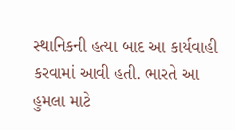સ્થાનિકની હત્યા બાદ આ કાર્યવાહી કરવામાં આવી હતી. ભારતે આ હુમલા માટે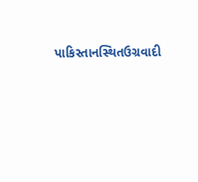પાકિસ્તાનસ્થિતઉગ્રવાદી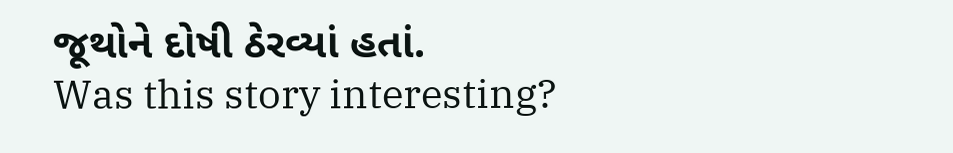જૂથોને દોષી ઠેરવ્યાં હતાં.
Was this story interesting?